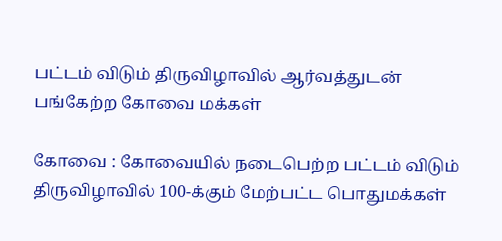பட்டம் விடும் திருவிழாவில் ஆர்வத்துடன் பங்கேற்ற கோவை மக்கள்

கோவை : கோவையில் நடைபெற்ற பட்டம் விடும் திருவிழாவில் 100-க்கும் மேற்பட்ட பொதுமக்கள்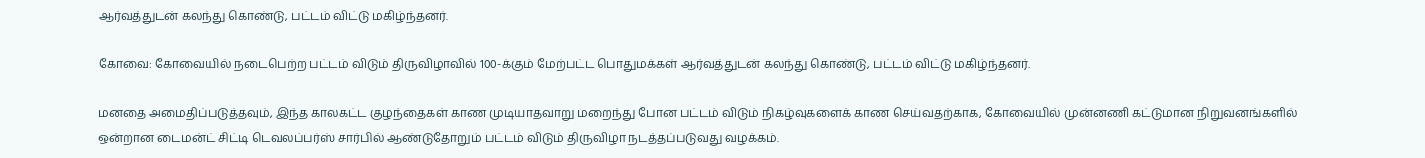ஆர்வத்துடன் கலந்து கொண்டு, பட்டம் விட்டு மகிழ்ந்தனர்.

கோவை: கோவையில் நடைபெற்ற பட்டம் விடும் திருவிழாவில் 100-க்கும் மேற்பட்ட பொதுமக்கள் ஆர்வத்துடன் கலந்து கொண்டு, பட்டம் விட்டு மகிழ்ந்தனர்.

மனதை அமைதிப்படுத்தவும், இந்த காலகட்ட குழந்தைகள் காண முடியாதவாறு மறைந்து போன பட்டம் விடும் நிகழ்வுகளைக் காண செய்வதற்காக, கோவையில் முன்னணி கட்டுமான நிறுவனங்களில் ஒன்றான டைமன்ட் சிட்டி டெவலப்பர்ஸ் சார்பில் ஆண்டுதோறும் பட்டம் விடும் திருவிழா நடத்தப்படுவது வழக்கம்.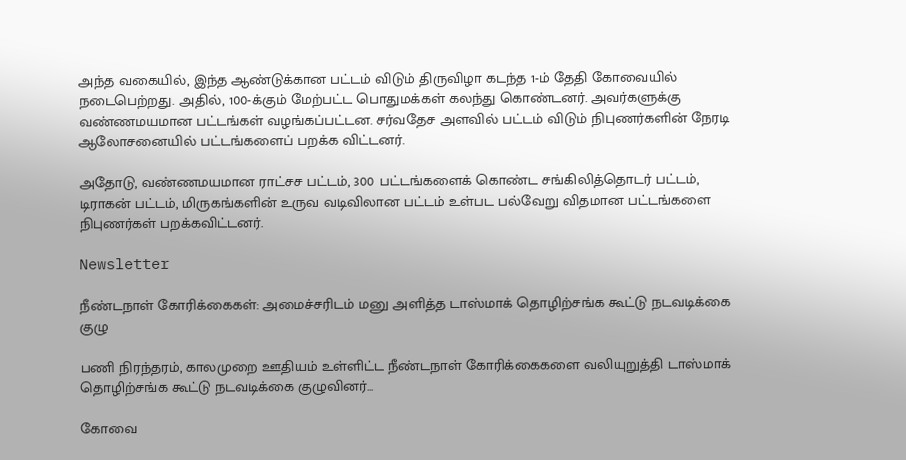அந்த வகையில், இந்த ஆண்டுக்கான பட்டம் விடும் திருவிழா கடந்த 1-ம் தேதி கோவையில் நடைபெற்றது. அதில், 100-க்கும் மேற்பட்ட பொதுமக்கள் கலந்து கொண்டனர். அவர்களுக்கு வண்ணமயமான பட்டங்கள் வழங்கப்பட்டன. சர்வதேச அளவில் பட்டம் விடும் நிபுணர்களின் நேரடி ஆலோசனையில் பட்டங்களைப் பறக்க விட்டனர்.

அதோடு, வண்ணமயமான ராட்சச பட்டம், 300 பட்டங்களைக் கொண்ட சங்கிலித்தொடர் பட்டம், டிராகன் பட்டம், மிருகங்களின் உருவ வடிவிலான பட்டம் உள்பட பல்வேறு விதமான பட்டங்களை நிபுணர்கள் பறக்கவிட்டனர்.

Newsletter

நீண்டநாள் கோரிக்கைகள்: அமைச்சரிடம் மனு அளித்த டாஸ்மாக் தொழிற்சங்க கூட்டு நடவடிக்கை குழு

பணி நிரந்தரம், காலமுறை ஊதியம் உள்ளிட்ட நீண்டநாள் கோரிக்கைகளை வலியுறுத்தி டாஸ்மாக் தொழிற்சங்க கூட்டு நடவடிக்கை குழுவினர்...

கோவை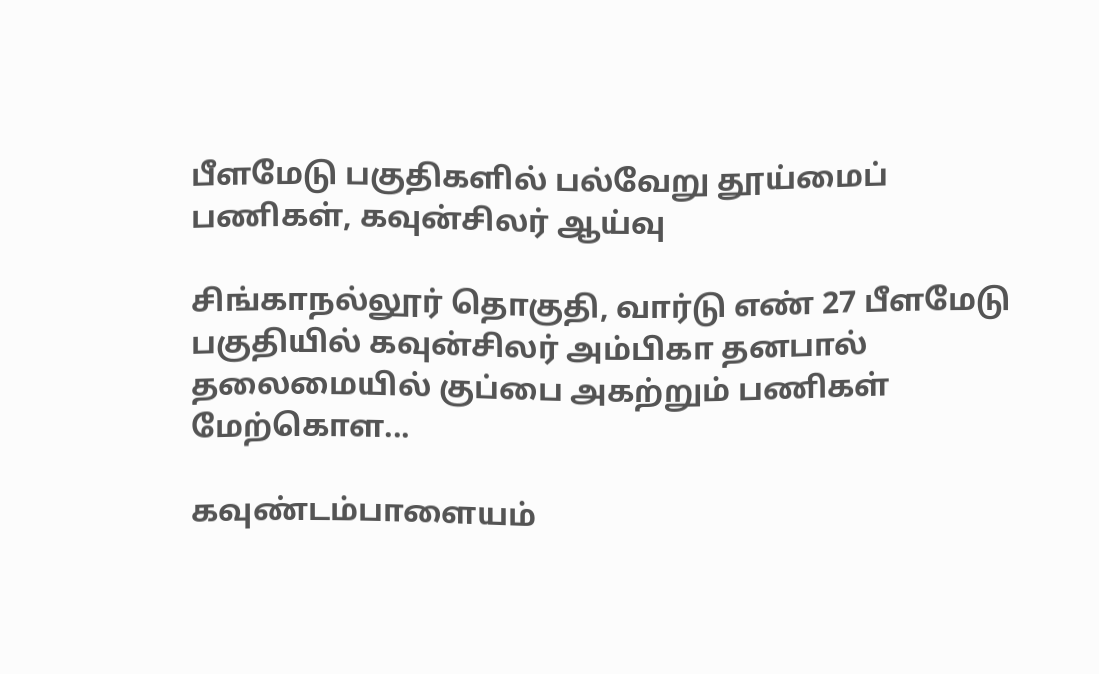பீளமேடு பகுதிகளில் பல்வேறு தூய்மைப் பணிகள், கவுன்சிலர் ஆய்வு

சிங்காநல்லூர் தொகுதி, வார்டு எண் 27 பீளமேடு பகுதியில் கவுன்சிலர் அம்பிகா தனபால் தலைமையில் குப்பை அகற்றும் பணிகள் மேற்கொள...

கவுண்டம்பாளையம்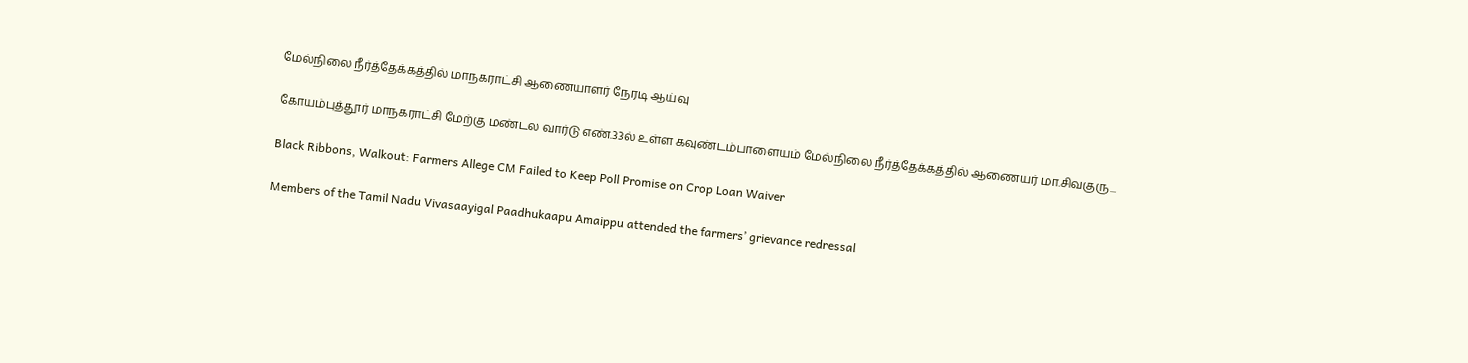மேல்நிலை நீர்த்தேக்கத்தில் மாநகராட்சி ஆணையாளர் நேரடி ஆய்வு

கோயம்புத்தூர் மாநகராட்சி மேற்கு மண்டல வார்டு எண்.33ல் உள்ள கவுண்டம்பாளையம் மேல்நிலை நீர்த்தேக்கத்தில் ஆணையர் மா.சிவகுரு...

Black Ribbons, Walkout: Farmers Allege CM Failed to Keep Poll Promise on Crop Loan Waiver

Members of the Tamil Nadu Vivasaayigal Paadhukaapu Amaippu attended the farmers’ grievance redressal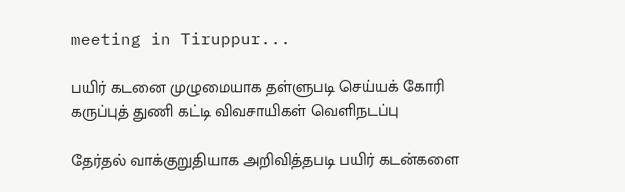meeting in Tiruppur...

பயிர் கடனை முழுமையாக தள்ளுபடி செய்யக் கோரி கருப்புத் துணி கட்டி விவசாயிகள் வெளிநடப்பு

தேர்தல் வாக்குறுதியாக அறிவித்தபடி பயிர் கடன்களை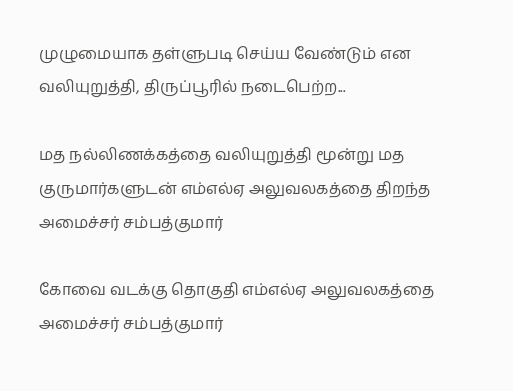முழுமையாக தள்ளுபடி செய்ய வேண்டும் என வலியுறுத்தி, திருப்பூரில் நடைபெற்ற...

மத நல்லிணக்கத்தை வலியுறுத்தி மூன்று மத குருமார்களுடன் எம்எல்ஏ அலுவலகத்தை திறந்த அமைச்சர் சம்பத்குமார்

கோவை வடக்கு தொகுதி எம்எல்ஏ அலுவலகத்தை அமைச்சர் சம்பத்குமார்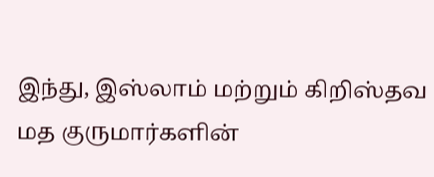இந்து, இஸ்லாம் மற்றும் கிறிஸ்தவ மத குருமார்களின்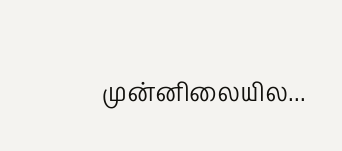முன்னிலையில...